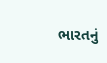ભારતનું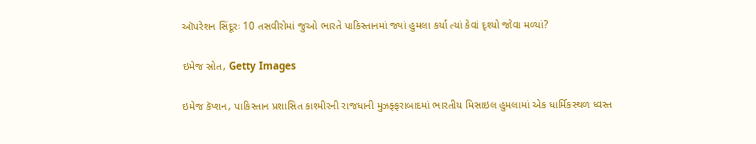ઑપરેશન સિંદૂરઃ 10 તસવીરોમાં જુઓ ભારતે પાકિસ્તાનમાં જ્યાં હુમલા કર્યા ત્યાં કેવાં દૃશ્યો જોવા મળ્યાં?

ઇમેજ સ્રોત, Getty Images

ઇમેજ કૅપ્શન, પાકિસ્તાન પ્રશાસિત કાશ્મીરની રાજધાની મુઝફ્ફરાબાદમાં ભારતીય મિસાઇલ હુમલામાં એક ધાર્મિકસ્થળ ધ્વસ્ત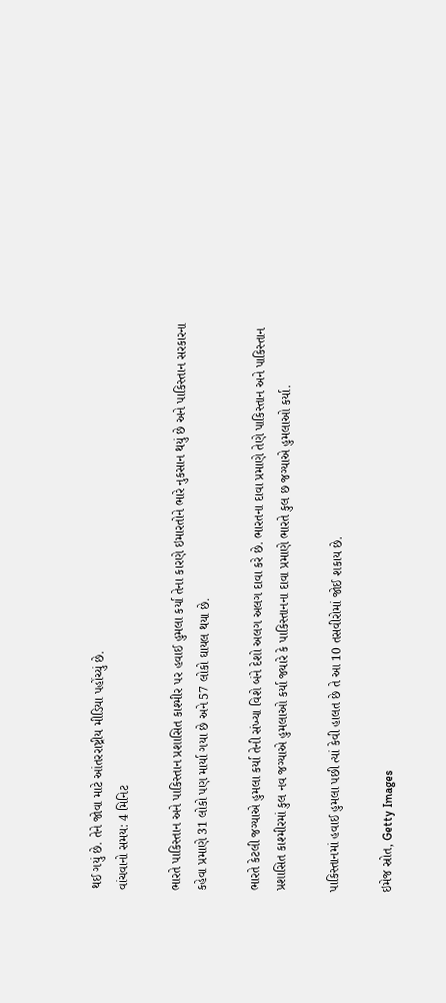થઈ ગયું છે. તેને જોવા માટે આંતરરાષ્ટ્રીય મીડિયા પહોંચ્યું છે.
વાંચવાનો સમય: 4 મિનિટ

ભારતે પાકિસ્તાન અને પાકિસ્તાન પ્રશાસિત કાશ્મીર પર હવાઈ હુમલા કર્યા તેના કારણે ઇમારતોને ભારે નુકસાન થયું છે અને પાકિસ્તાન સરકારના કહેવા પ્રમાણે 31 લોકો પણ માર્યા ગયા છે અને 57 લોકો ઘાયલ થયા છે.

ભારતે કેટલી જગ્યાએ હુમલા કર્યા તેની સંખ્યા વિશે બંને દેશો અલગ અલગ દાવા કરે છે. ભારતના દાવા પ્રમાણે તેણે પાકિસ્તાન અને પાકિસ્તાન પ્રશાસિત કાશ્મીરમાં કુલ નવ જગ્યાએ હુમલાઓ કર્યા જ્યારે કે પાકિસ્તાનના દાવા પ્રમાણે ભારતે કુલ છ જગ્યાએ હુમલાઓ કર્યા.

પાકિસ્તાનમાં હવાઈ હુમલા પછી ત્યાં કેવી હાલત છે તે આ 10 તસવીરોમાં જોઈ શકાય છે.

ઇમેજ સ્રોત, Getty Images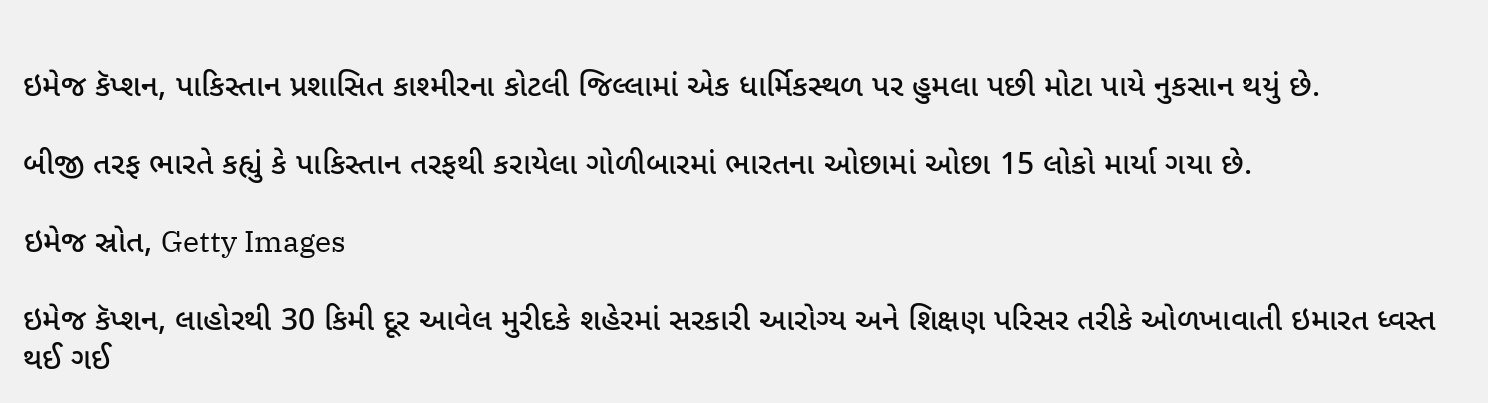ઇમેજ કૅપ્શન, પાકિસ્તાન પ્રશાસિત કાશ્મીરના કોટલી જિલ્લામાં એક ધાર્મિકસ્થળ પર હુમલા પછી મોટા પાયે નુકસાન થયું છે.

બીજી તરફ ભારતે કહ્યું કે પાકિસ્તાન તરફથી કરાયેલા ગોળીબારમાં ભારતના ઓછામાં ઓછા 15 લોકો માર્યા ગયા છે.

ઇમેજ સ્રોત, Getty Images

ઇમેજ કૅપ્શન, લાહોરથી 30 કિમી દૂર આવેલ મુરીદકે શહેરમાં સરકારી આરોગ્ય અને શિક્ષણ પરિસર તરીકે ઓળખાવાતી ઇમારત ધ્વસ્ત થઈ ગઈ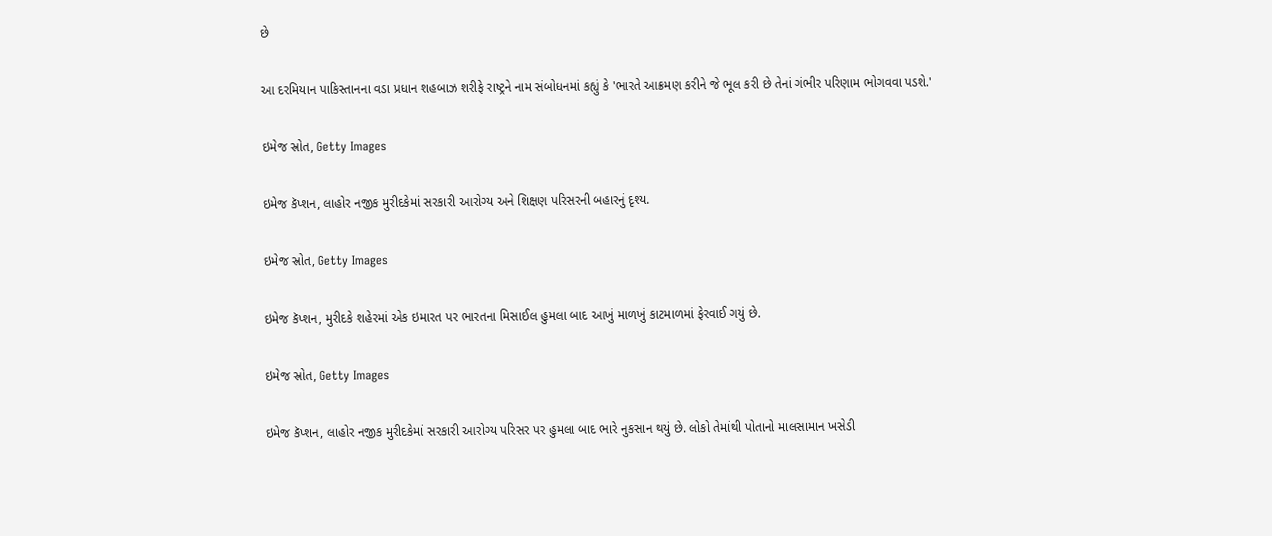છે

આ દરમિયાન પાકિસ્તાનના વડા પ્રધાન શહબાઝ શરીફે રાષ્ટ્રને નામ સંબોધનમાં કહ્યું કે 'ભારતે આક્રમણ કરીને જે ભૂલ કરી છે તેનાં ગંભીર પરિણામ ભોગવવા પડશે.'

ઇમેજ સ્રોત, Getty Images

ઇમેજ કૅપ્શન, લાહોર નજીક મુરીદકેમાં સરકારી આરોગ્ય અને શિક્ષણ પરિસરની બહારનું દૃશ્ય.

ઇમેજ સ્રોત, Getty Images

ઇમેજ કૅપ્શન, મુરીદકે શહેરમાં એક ઇમારત પર ભારતના મિસાઈલ હુમલા બાદ આખું માળખું કાટમાળમાં ફેરવાઈ ગયું છે.

ઇમેજ સ્રોત, Getty Images

ઇમેજ કૅપ્શન, લાહોર નજીક મુરીદકેમાં સરકારી આરોગ્ય પરિસર પર હુમલા બાદ ભારે નુકસાન થયું છે. લોકો તેમાંથી પોતાનો માલસામાન ખસેડી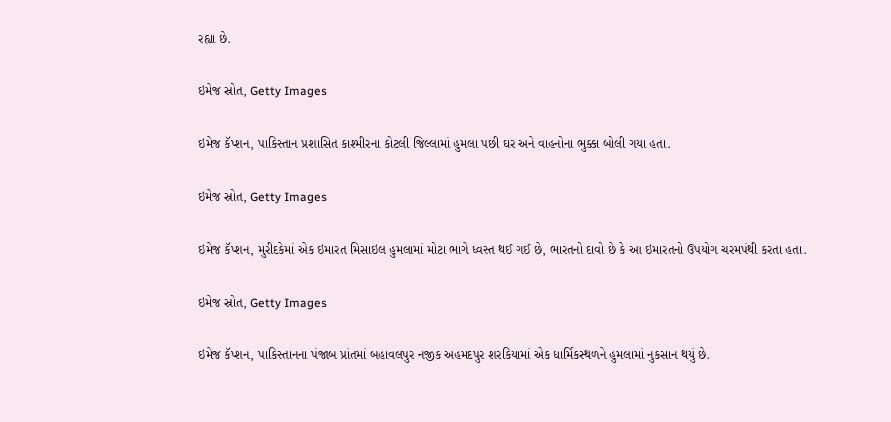રહ્યા છે.

ઇમેજ સ્રોત, Getty Images

ઇમેજ કૅપ્શન, પાકિસ્તાન પ્રશાસિત કાશ્મીરના કોટલી જિલ્લામાં હુમલા પછી ઘર અને વાહનોના ભુક્કા બોલી ગયા હતા.

ઇમેજ સ્રોત, Getty Images

ઇમેજ કૅપ્શન, મુરીદકેમાં એક ઇમારત મિસાઇલ હુમલામાં મોટા ભાગે ધ્વસ્ત થઈ ગઈ છે, ભારતનો દાવો છે કે આ ઇમારતનો ઉપયોગ ચરમપંથી કરતા હતા.

ઇમેજ સ્રોત, Getty Images

ઇમેજ કૅપ્શન, પાકિસ્તાનના પંજાબ પ્રાંતમાં બહાવલપુર નજીક અહમદપુર શરકિયામાં એક ધાર્મિકસ્થળને હુમલામાં નુકસાન થયું છે.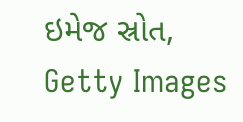ઇમેજ સ્રોત, Getty Images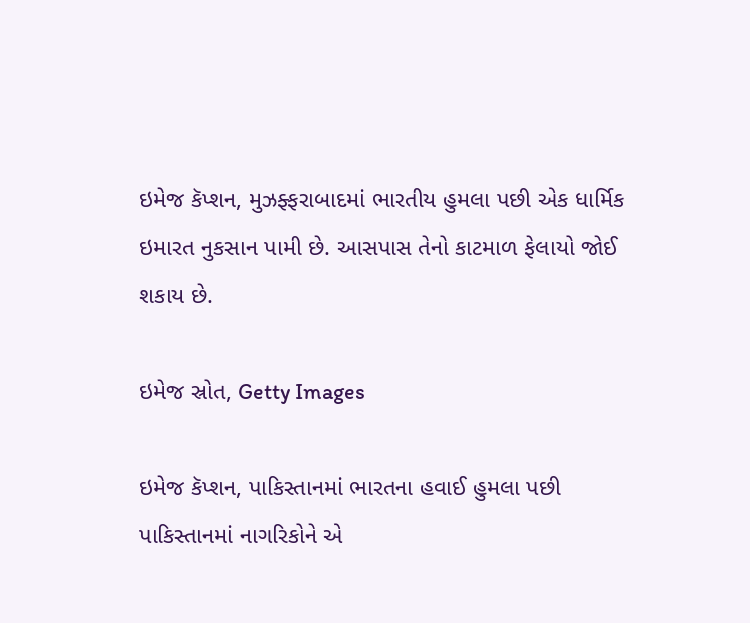ઇમેજ કૅપ્શન, મુઝફ્ફરાબાદમાં ભારતીય હુમલા પછી એક ધાર્મિક ઇમારત નુકસાન પામી છે. આસપાસ તેનો કાટમાળ ફેલાયો જોઈ શકાય છે.

ઇમેજ સ્રોત, Getty Images

ઇમેજ કૅપ્શન, પાકિસ્તાનમાં ભારતના હવાઈ હુમલા પછી પાકિસ્તાનમાં નાગરિકોને એ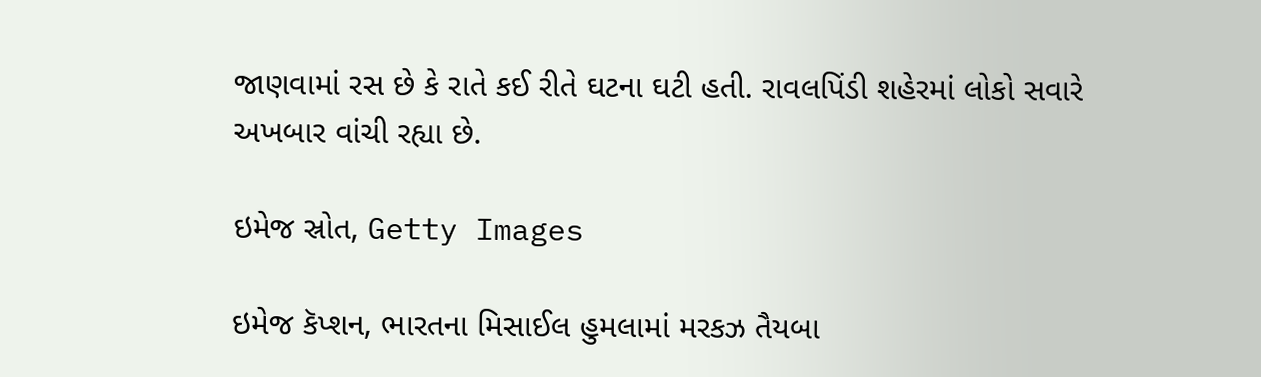જાણવામાં રસ છે કે રાતે કઈ રીતે ઘટના ઘટી હતી. રાવલપિંડી શહેરમાં લોકો સવારે અખબાર વાંચી રહ્યા છે.

ઇમેજ સ્રોત, Getty Images

ઇમેજ કૅપ્શન, ભારતના મિસાઈલ હુમલામાં મરકઝ તૈયબા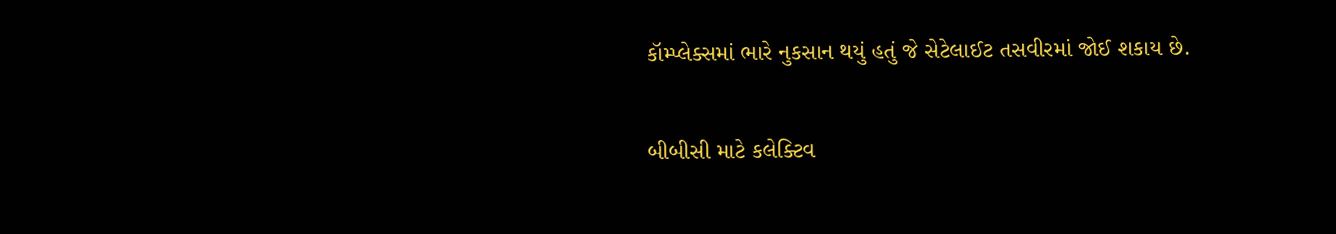કૉમ્પ્લેક્સમાં ભારે નુકસાન થયું હતું જે સેટેલાઈટ તસવીરમાં જોઈ શકાય છે.

બીબીસી માટે કલેક્ટિવ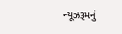ન્યૂઝરૂમનું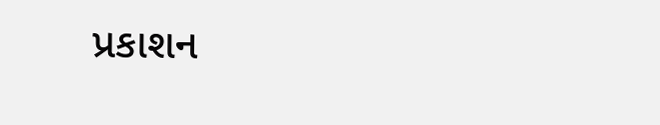પ્રકાશન